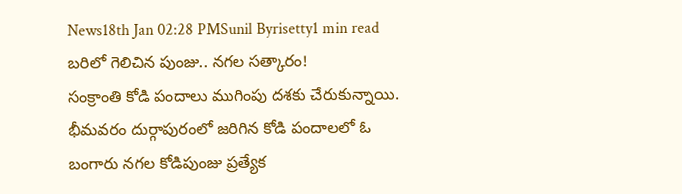News18th Jan 02:28 PMSunil Byrisetty1 min read
బరిలో గెలిచిన పుంజు.. నగల సత్కారం!
సంక్రాంతి కోడి పందాలు ముగింపు దశకు చేరుకున్నాయి. భీమవరం దుర్గాపురంలో జరిగిన కోడి పందాలలో ఓ బంగారు నగల కోడిపుంజు ప్రత్యేక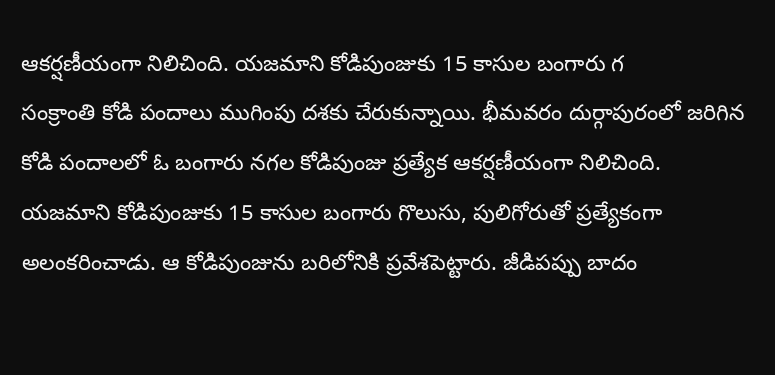ఆకర్షణీయంగా నిలిచింది. యజమాని కోడిపుంజుకు 15 కాసుల బంగారు గ
సంక్రాంతి కోడి పందాలు ముగింపు దశకు చేరుకున్నాయి. భీమవరం దుర్గాపురంలో జరిగిన కోడి పందాలలో ఓ బంగారు నగల కోడిపుంజు ప్రత్యేక ఆకర్షణీయంగా నిలిచింది. యజమాని కోడిపుంజుకు 15 కాసుల బంగారు గొలుసు, పులిగోరుతో ప్రత్యేకంగా అలంకరించాడు. ఆ కోడిపుంజును బరిలోనికి ప్రవేశపెట్టారు. జీడిపప్పు బాదం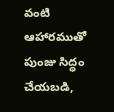వంటి ఆహారముతో పుంజు సిద్ధం చేయబడి,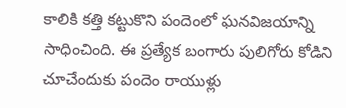కాలికి కత్తి కట్టుకొని పందెంలో ఘనవిజయాన్ని సాధించింది. ఈ ప్రత్యేక బంగారు పులిగోరు కోడిని చూచేందుకు పందెం రాయుళ్లు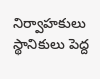నిర్వాహకులు స్థానికులు పెద్ద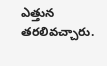ఎత్తున తరలివచ్చారు.